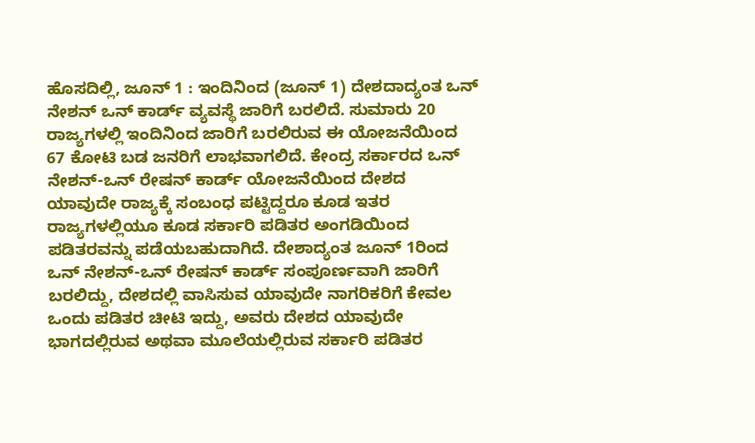ಹೊಸದಿಲ್ಲಿ, ಜೂನ್ 1 : ಇಂದಿನಿಂದ (ಜೂನ್ 1) ದೇಶದಾದ್ಯಂತ ಒನ್ ನೇಶನ್ ಒನ್ ಕಾರ್ಡ್ ವ್ಯವಸ್ಥೆ ಜಾರಿಗೆ ಬರಲಿದೆ. ಸುಮಾರು 20 ರಾಜ್ಯಗಳಲ್ಲಿ ಇಂದಿನಿಂದ ಜಾರಿಗೆ ಬರಲಿರುವ ಈ ಯೋಜನೆಯಿಂದ 67 ಕೋಟಿ ಬಡ ಜನರಿಗೆ ಲಾಭವಾಗಲಿದೆ. ಕೇಂದ್ರ ಸರ್ಕಾರದ ಒನ್ ನೇಶನ್-ಒನ್ ರೇಷನ್ ಕಾರ್ಡ್ ಯೋಜನೆಯಿಂದ ದೇಶದ ಯಾವುದೇ ರಾಜ್ಯಕ್ಕೆ ಸಂಬಂಧ ಪಟ್ಟಿದ್ದರೂ ಕೂಡ ಇತರ ರಾಜ್ಯಗಳಲ್ಲಿಯೂ ಕೂಡ ಸರ್ಕಾರಿ ಪಡಿತರ ಅಂಗಡಿಯಿಂದ ಪಡಿತರವನ್ನು ಪಡೆಯಬಹುದಾಗಿದೆ. ದೇಶಾದ್ಯಂತ ಜೂನ್ 1ರಿಂದ ಒನ್ ನೇಶನ್-ಒನ್ ರೇಷನ್ ಕಾರ್ಡ್ ಸಂಪೂರ್ಣವಾಗಿ ಜಾರಿಗೆ ಬರಲಿದ್ದು, ದೇಶದಲ್ಲಿ ವಾಸಿಸುವ ಯಾವುದೇ ನಾಗರಿಕರಿಗೆ ಕೇವಲ ಒಂದು ಪಡಿತರ ಚೀಟಿ ಇದ್ದು, ಅವರು ದೇಶದ ಯಾವುದೇ ಭಾಗದಲ್ಲಿರುವ ಅಥವಾ ಮೂಲೆಯಲ್ಲಿರುವ ಸರ್ಕಾರಿ ಪಡಿತರ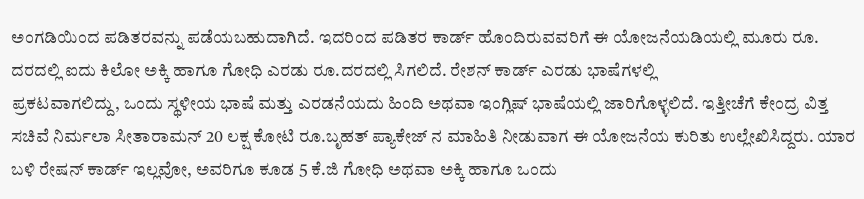ಅಂಗಡಿಯಿಂದ ಪಡಿತರವನ್ನು ಪಡೆಯಬಹುದಾಗಿದೆ. ಇದರಿಂದ ಪಡಿತರ ಕಾರ್ಡ್ ಹೊಂದಿರುವವರಿಗೆ ಈ ಯೋಜನೆಯಡಿಯಲ್ಲಿ ಮೂರು ರೂ. ದರದಲ್ಲಿ ಐದು ಕಿಲೋ ಅಕ್ಕಿ ಹಾಗೂ ಗೋಧಿ ಎರಡು ರೂ.ದರದಲ್ಲಿ ಸಿಗಲಿದೆ. ರೇಶನ್ ಕಾರ್ಡ್ ಎರಡು ಭಾಷೆಗಳಲ್ಲಿ
ಪ್ರಕಟವಾಗಲಿದ್ದು, ಒಂದು ಸ್ಥಳೀಯ ಭಾಷೆ ಮತ್ತು ಎರಡನೆಯದು ಹಿಂದಿ ಅಥವಾ ಇಂಗ್ಲಿಷ್ ಭಾಷೆಯಲ್ಲಿ ಜಾರಿಗೊಳ್ಳಲಿದೆ. ಇತ್ತೀಚೆಗೆ ಕೇಂದ್ರ ವಿತ್ತ ಸಚಿವೆ ನಿರ್ಮಲಾ ಸೀತಾರಾಮನ್ 20 ಲಕ್ಷ ಕೋಟಿ ರೂ.ಬೃಹತ್ ಪ್ಯಾಕೇಜ್ ನ ಮಾಹಿತಿ ನೀಡುವಾಗ ಈ ಯೋಜನೆಯ ಕುರಿತು ಉಲ್ಲೇಖಿಸಿದ್ದರು. ಯಾರ ಬಳಿ ರೇಷನ್ ಕಾರ್ಡ್ ಇಲ್ಲವೋ, ಅವರಿಗೂ ಕೂಡ 5 ಕೆ.ಜಿ ಗೋಧಿ ಅಥವಾ ಅಕ್ಕಿ ಹಾಗೂ ಒಂದು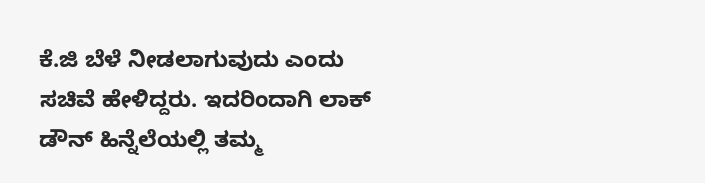ಕೆ.ಜಿ ಬೆಳೆ ನೀಡಲಾಗುವುದು ಎಂದು ಸಚಿವೆ ಹೇಳಿದ್ದರು. ಇದರಿಂದಾಗಿ ಲಾಕ್ ಡೌನ್ ಹಿನ್ನೆಲೆಯಲ್ಲಿ ತಮ್ಮ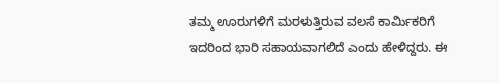ತಮ್ಮ ಊರುಗಳಿಗೆ ಮರಳುತ್ತಿರುವ ವಲಸೆ ಕಾರ್ಮಿಕರಿಗೆ ಇದರಿಂದ ಭಾರಿ ಸಹಾಯವಾಗಲಿದೆ ಎಂದು ಹೇಳಿದ್ದರು. ಈ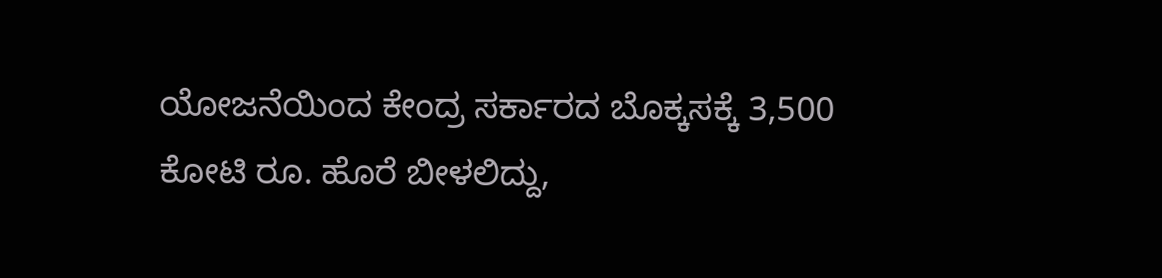ಯೋಜನೆಯಿಂದ ಕೇಂದ್ರ ಸರ್ಕಾರದ ಬೊಕ್ಕಸಕ್ಕೆ 3,500 ಕೋಟಿ ರೂ. ಹೊರೆ ಬೀಳಲಿದ್ದು,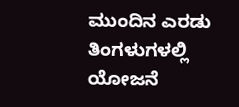ಮುಂದಿನ ಎರಡು ತಿಂಗಳುಗಳಲ್ಲಿ ಯೋಜನೆ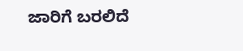ಜಾರಿಗೆ ಬರಲಿದೆ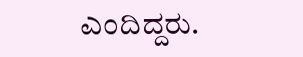ಎಂದಿದ್ದರು.